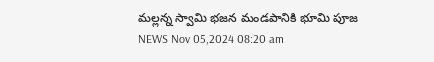మల్లన్న స్వామి భజన మండపానికి భూమి పూజ
NEWS Nov 05,2024 08:20 am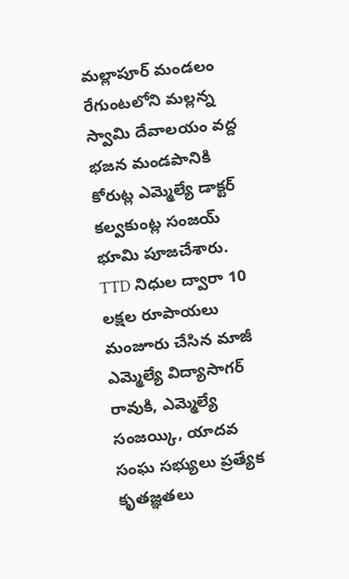మల్లాపూర్ మండలం రేగుంటలోని మల్లన్న స్వామి దేవాలయం వద్ద భజన మండపానికి కోరుట్ల ఎమ్మెల్యే డాక్టర్ కల్వకుంట్ల సంజయ్ భూమి పూజచేశారు. TTD నిధుల ద్వారా 10 లక్షల రూపాయలు మంజూరు చేసిన మాజీ ఎమ్మెల్యే విద్యాసాగర్ రావుకి, ఎమ్మెల్యే సంజయ్కి, యాదవ సంఘ సభ్యులు ప్రత్యేక కృతజ్ఞతలు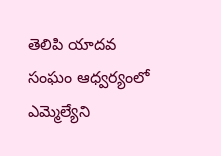తెలిపి యాదవ సంఘం ఆధ్వర్యంలో ఎమ్మెల్యేని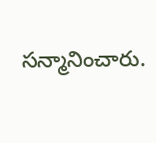సన్మానించారు.